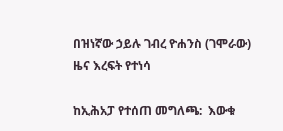በዝነኛው ኃይሉ ገብረ ዮሐንስ (ገሞራው) ዜና እረፍት የተነሳ

ከኢሕአፓ የተሰጠ መግለጫ:  እውቁ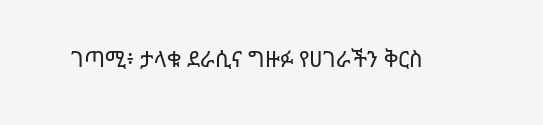ገጣሚ፥ ታላቁ ደራሲና ግዙፉ የሀገራችን ቅርስ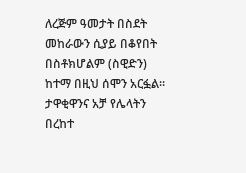ለረጅም ዓመታት በስደት መከራውን ሲያይ በቆየበት በስቶክሆልም (ስዊድን) ከተማ በዚህ ሰሞን አርፏል። ታዋቂዋንና አቻ የሌላትን በረከተ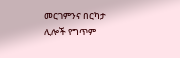መርገምንና በርካታ ሊሎች የግጥም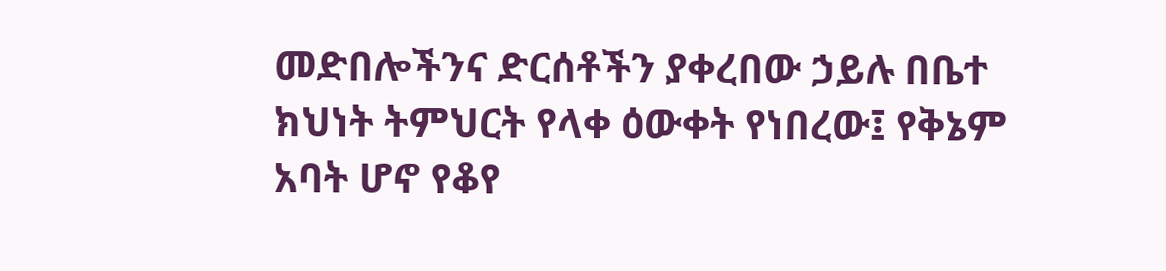መድበሎችንና ድርሰቶችን ያቀረበው ኃይሉ በቤተ ክህነት ትምህርት የላቀ ዕውቀት የነበረው፤ የቅኔም አባት ሆኖ የቆየ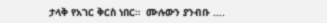ታላቅ የአገር ቅርስ ነበር።  ሙሉውን ያንብቡ ….